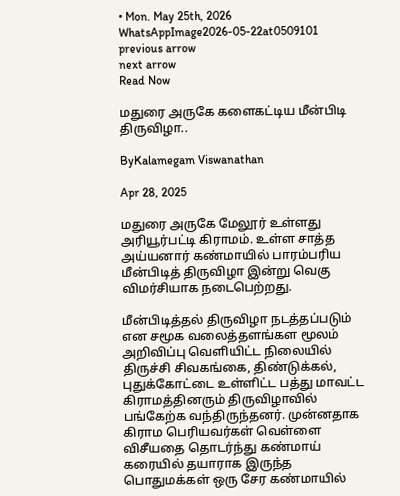• Mon. May 25th, 2026
WhatsAppImage2026-05-22at0509101
previous arrow
next arrow
Read Now

மதுரை அருகே களைகட்டிய மீன்பிடி திருவிழா..

ByKalamegam Viswanathan

Apr 28, 2025

மதுரை அருகே மேலூர் உள்ளது அரியூர்பட்டி கிராமம். உள்ள சாத்த அய்யனார் கண்மாயில் பாரம்பரிய மீன்பிடித் திருவிழா இன்று வெகு விமர்சியாக நடைபெற்றது.

மீன்பிடித்தல் திருவிழா நடத்தப்படும் என சமூக வலைத்தளங்கள மூலம் அறிவிப்பு வெளியிட்ட நிலையில் திருச்சி சிவகங்கை, திண்டுக்கல், புதுக்கோட்டை உள்ளிட்ட பத்து மாவட்ட கிராமத்தினரும் திருவிழாவில் பங்கேற்க வந்திருந்தனர். முன்னதாக கிராம பெரியவர்கள் வெள்ளை விசீயதை தொடர்ந்து கண்மாய் கரையில் தயாராக இருந்த பொதுமக்கள் ஒரு சேர கண்மாயில்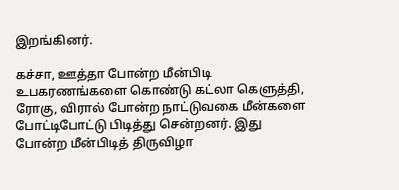இறங்கினர்.

கச்சா, ஊத்தா போன்ற மீன்பிடி உபகரணங்களை கொண்டு கட்லா கெளுத்தி, ரோகு, விரால் போன்ற நாட்டுவகை மீன்களை போட்டிபோட்டு பிடித்து சென்றனர். இது போன்ற மீன்பிடித் திருவிழா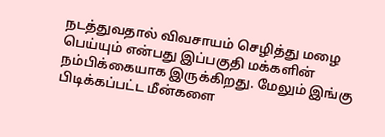நடத்துவதால் விவசாயம் செழித்து மழை பெய்யும் என்பது இப்பகுதி மக்களின் நம்பிக்கையாக இருக்கிறது. மேலும் இங்கு பிடிக்கப்பட்ட மீன்களை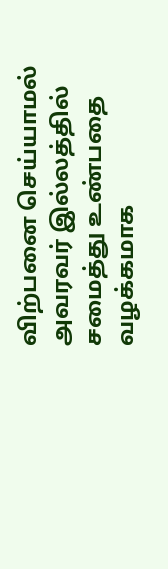விற்பனை செய்யாமல் அவரவர் இல்லத்தில் சமைத்து உண்பதை வழக்கமாக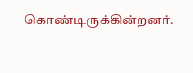கொண்டிருக்கின்றனர்.